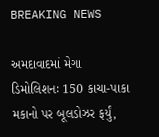BREAKING NEWS

અમદાવાદમાં મેગા ડિમોલિશનઃ 150 કાચા-પાકા મકાનો પર બૂલડોઝર ફર્યું,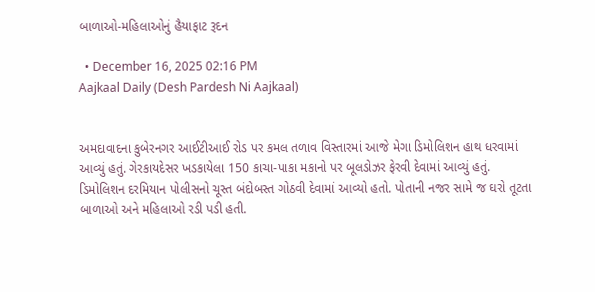બાળાઓ-મહિલાઓનું હૈયાફાટ રૂદન

  • December 16, 2025 02:16 PM
Aajkaal Daily (Desh Pardesh Ni Aajkaal)


અમદાવાદના કુબેરનગર આઈટીઆઈ રોડ પર કમલ તળાવ વિસ્તારમાં આજે મેગા ડિમોલિશન હાથ ધરવામાં આવ્યું હતું. ગેરકાયદેસર ખડકાયેલા 150 કાચા-પાકા મકાનો પર બૂલડોઝર ફેરવી દેવામાં આવ્યું હતું. ડિમોલિશન દરમિયાન પોલીસનો ચૂસ્ત બંદોબસ્ત ગોઠવી દેવામાં આવ્યો હતો. પોતાની નજર સામે જ ઘરો તૂટતા બાળાઓ અને મહિલાઓ રડી પડી હતી.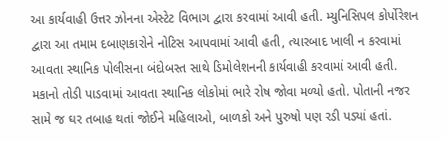આ કાર્યવાહી ઉત્તર ઝોનના એસ્ટેટ વિભાગ દ્વારા કરવામાં આવી હતી. મ્યુનિસિપલ કોર્પોરેશન દ્વારા આ તમામ દબાણકારોને નોટિસ આપવામાં આવી હતી, ત્યારબાદ ખાલી ન કરવામાં આવતા સ્થાનિક પોલીસના બંદોબસ્ત સાથે ડિમોલેશનની કાર્યવાહી કરવામાં આવી હતી. મકાનો તોડી પાડવામાં આવતા સ્થાનિક લોકોમાં ભારે રોષ જોવા મળ્યો હતો. પોતાની નજર સામે જ ઘર તબાહ થતાં જોઈને મહિલાઓ, બાળકો અને પુરુષો પણ રડી પડ્યાં હતાં.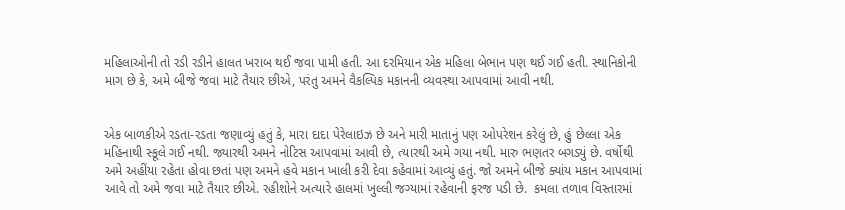મહિલાઓની તો રડી રડીને હાલત ખરાબ થઈ જવા પામી હતી. આ દરમિયાન એક મહિલા બેભાન પણ થઈ ગઈ હતી. સ્થાનિકોની માગ છે કે, અમે બીજે જવા માટે તૈયાર છીએ, પરંતુ અમને વૈકલ્પિક મકાનની વ્યવસ્થા આપવામાં આવી નથી.


એક બાળકીએ રડતા-રડતા જણાવ્યું હતું કે, મારા દાદા પેરેલાઇઝ છે અને મારી માતાનું પણ ઓપરેશન કરેલું છે, હું છેલ્લા એક મહિનાથી સ્કૂલે ગઈ નથી. જ્યારથી અમને નોટિસ આપવામાં આવી છે, ત્યારથી અમે ગયા નથી. મારુ ભણતર બગડ્યું છે. વર્ષોથી અમે અહીંયા રહેતા હોવા છતાં પણ અમને હવે મકાન ખાલી કરી દેવા કહેવામાં આવ્યું હતું. જો અમને બીજે ક્યાંય મકાન આપવામાં આવે તો અમે જવા માટે તૈયાર છીએ. રહીશોને અત્યારે હાલમાં ખુલ્લી જગ્યામાં રહેવાની ફરજ પડી છે.  કમલા તળાવ વિસ્તારમાં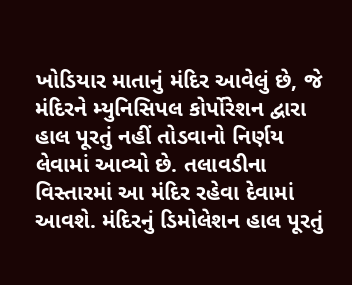ખોડિયાર માતાનું મંદિર આવેલું છે, જે મંદિરને મ્યુનિસિપલ કોર્પોરેશન દ્વારા હાલ પૂરતું નહીં તોડવાનો નિર્ણય લેવામાં આવ્યો છે. તલાવડીના વિસ્તારમાં આ મંદિર રહેવા દેવામાં આવશે. મંદિરનું ડિમોલેશન હાલ પૂરતું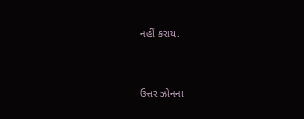નહીં કરાય.


ઉત્તર ઝોનના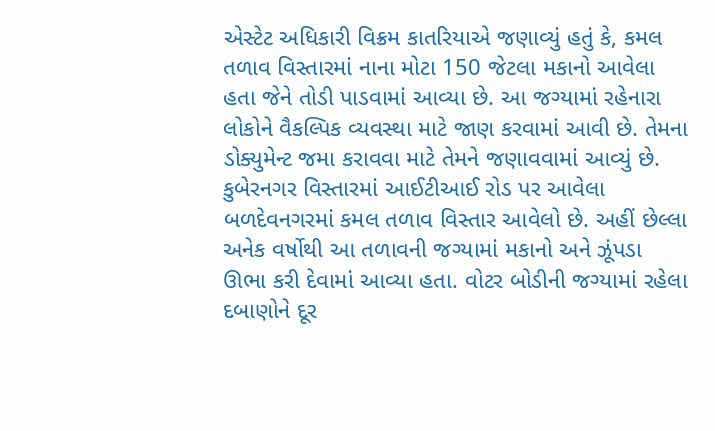એસ્ટેટ અધિકારી વિક્રમ કાતરિયાએ જણાવ્યું હતું કે, કમલ તળાવ વિસ્તારમાં નાના મોટા 150 જેટલા મકાનો આવેલા હતા જેને તોડી પાડવામાં આવ્યા છે. આ જગ્યામાં રહેનારા લોકોને વૈકલ્પિક વ્યવસ્થા માટે જાણ કરવામાં આવી છે. તેમના ડોક્યુમેન્ટ જમા કરાવવા માટે તેમને જણાવવામાં આવ્યું છે. કુબેરનગર વિસ્તારમાં આઈટીઆઈ રોડ પર આવેલા બળદેવનગરમાં કમલ તળાવ વિસ્તાર આવેલો છે. અહીં છેલ્લા અનેક વર્ષોથી આ તળાવની જગ્યામાં મકાનો અને ઝૂંપડા ઊભા કરી દેવામાં આવ્યા હતા. વોટર બોડીની જગ્યામાં રહેલા દબાણોને દૂર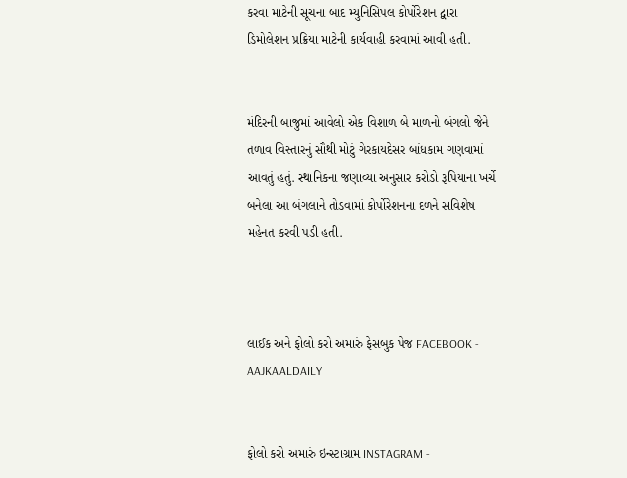કરવા માટેની સૂચના બાદ મ્યુનિસિપલ કોર્પોરેશન દ્વારા ડિમોલેશન પ્રક્રિયા માટેની કાર્યવાહી કરવામાં આવી હતી.


મંદિરની બાજુમાં આવેલો એક વિશાળ બે માળનો બંગલો જેને તળાવ વિસ્તારનું સૌથી મોટું ગેરકાયદેસર બાંધકામ ગણવામાં આવતું હતું. સ્થાનિકના જણાવ્યા અનુસાર કરોડો રૂપિયાના ખર્ચે બનેલા આ બંગલાને તોડવામાં કોર્પોરેશનના દળને સવિશેષ મહેનત કરવી પડી હતી.



લાઈક અને ફોલો કરો અમારું ફેસબુક પેજ FACEBOOK - AAJKAALDAILY


ફોલો કરો અમારું ઇન્સ્ટાગ્રામ INSTAGRAM -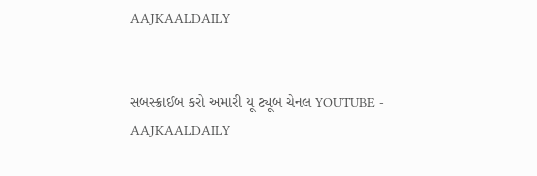AAJKAALDAILY


સબસ્ક્રાઈબ કરો અમારી યૂ ટ્યૂબ ચેનલ YOUTUBE - AAJKAALDAILY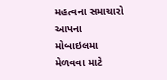મહત્વના સમાચારો આપના મોબાઇલમા મેળવવા માટે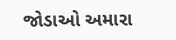જોડાઓ અમારા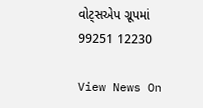વોટ્સએપ ગ્રૂપમાં  99251 12230

View News On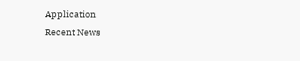Application
Recent News